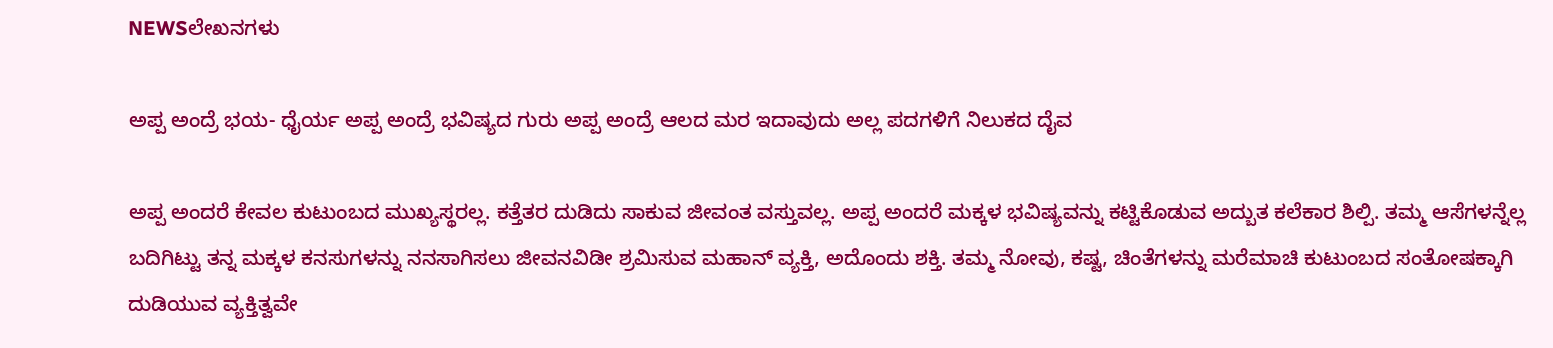NEWSಲೇಖನಗಳು

ಅಪ್ಪ ಅಂದ್ರೆ ಭಯ- ಧೈರ್ಯ ಅಪ್ಪ ಅಂದ್ರೆ ಭವಿಷ್ಯದ ಗುರು ಅಪ್ಪ ಅಂದ್ರೆ ಆಲದ ಮರ ಇದಾವುದು ಅಲ್ಲ ಪದಗಳಿಗೆ ನಿಲುಕದ ದೈವ

ಅಪ್ಪ ಅಂದರೆ ಕೇವಲ ಕುಟುಂಬದ ಮುಖ್ಯಸ್ಥರಲ್ಲ. ಕತ್ತೆತರ ದುಡಿದು ಸಾಕುವ ಜೀವಂತ ವಸ್ತುವಲ್ಲ. ಅಪ್ಪ ಅಂದರೆ ಮಕ್ಕಳ ಭವಿಷ್ಯವನ್ನು ಕಟ್ಟಿಕೊಡುವ ಅದ್ಬುತ ಕಲೆಕಾರ ಶಿಲ್ಪಿ. ತಮ್ಮ ಆಸೆಗಳನ್ನೆಲ್ಲ ಬದಿಗಿಟ್ಟು ತನ್ನ ಮಕ್ಕಳ ಕನಸುಗಳನ್ನು ನನಸಾಗಿಸಲು ಜೀವನವಿಡೀ ಶ್ರಮಿಸುವ ಮಹಾನ್ ವ್ಯಕ್ತಿ, ಅದೊಂದು ಶಕ್ತಿ. ತಮ್ಮ ನೋವು, ಕಷ್ಟ, ಚಿಂತೆಗಳನ್ನು ಮರೆಮಾಚಿ ಕುಟುಂಬದ ಸಂತೋಷಕ್ಕಾಗಿ ದುಡಿಯುವ ವ್ಯಕ್ತಿತ್ವವೇ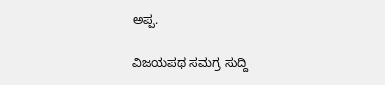ಅಪ್ಪ.

ವಿಜಯಪಥ ಸಮಗ್ರ ಸುದ್ದಿ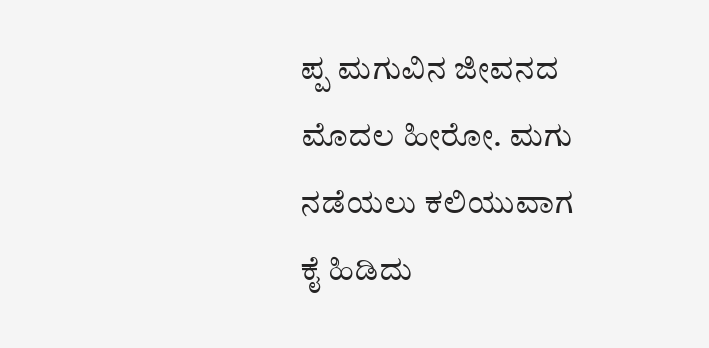ಪ್ಪ ಮಗುವಿನ ಜೀವನದ ಮೊದಲ ಹೀರೋ. ಮಗು ನಡೆಯಲು ಕಲಿಯುವಾಗ ಕೈ ಹಿಡಿದು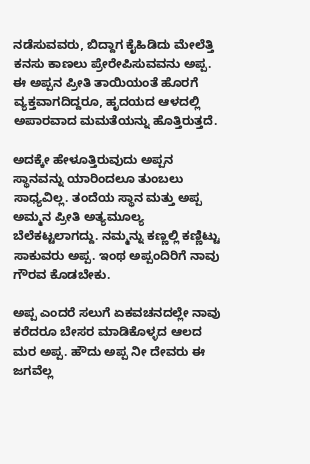ನಡೆಸುವವರು, ಬಿದ್ದಾಗ ಕೈಹಿಡಿದು ಮೇಲೆತ್ತಿ ಕನಸು ಕಾಣಲು ಪ್ರೇರೇಪಿಸುವವನು ಅಪ್ಪ. ಈ ಅಪ್ಪನ ಪ್ರೀತಿ ತಾಯಿಯಂತೆ ಹೊರಗೆ ವ್ಯಕ್ತವಾಗದಿದ್ದರೂ, ಹೃದಯದ ಆಳದಲ್ಲಿ ಅಪಾರವಾದ ಮಮತೆಯನ್ನು ಹೊತ್ತಿರುತ್ತದೆ.

ಅದಕ್ಕೇ ಹೇಳೂತ್ತಿರುವುದು ಅಪ್ಪನ ಸ್ಥಾನವನ್ನು ಯಾರಿಂದಲೂ ತುಂಬಲು ಸಾಧ್ಯವಿಲ್ಲ. ತಂದೆಯ ಸ್ಥಾನ ಮತ್ತು ಅಪ್ಪ ಅಮ್ಮನ ಪ್ರೀತಿ ಅತ್ಯಮೂಲ್ಯ ಬೆಲೆಕಟ್ಟಲಾಗದ್ದು. ನಮ್ಮನ್ನು ಕಣ್ಣಲ್ಲಿ ಕಣ್ಣಿಟ್ಟು ಸಾಕುವರು ಅಪ್ಪ. ಇಂಥ ಅಪ್ಪಂದಿರಿಗೆ ನಾವು ಗೌರವ ಕೊಡಬೇಕು.

ಅಪ್ಪ ಎಂದರೆ ಸಲುಗೆ ಏಕವಚನದಲ್ಲೇ ನಾವು ಕರೆದರೂ ಬೇಸರ ಮಾಡಿಕೊಳ್ಳದ ಆಲದ ಮರ ಅಪ್ಪ. ಹೌದು ಅಪ್ಪ ನೀ ದೇವರು ಈ ಜಗವೆಲ್ಲ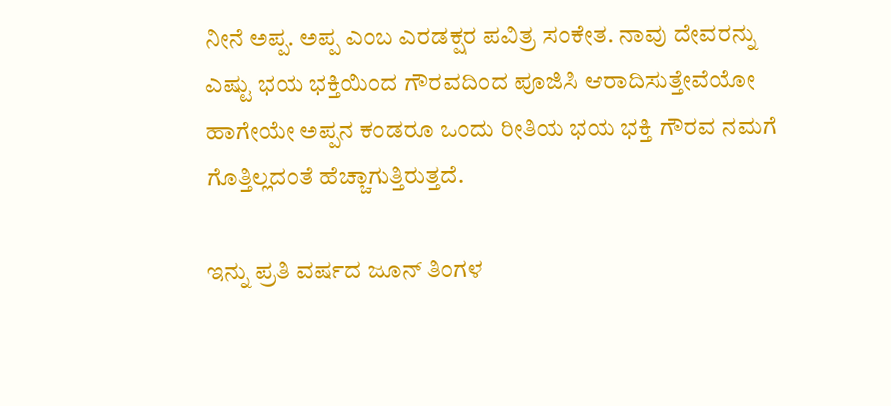ನೀನೆ ಅಪ್ಪ. ಅಪ್ಪ ಎಂಬ ಎರಡಕ್ಷರ ಪವಿತ್ರ ಸಂಕೇತ. ನಾವು ದೇವರನ್ನು ಎಷ್ಟು ಭಯ ಭಕ್ತಿಯಿಂದ ಗೌರವದಿಂದ ಪೂಜಿಸಿ ಆರಾದಿಸುತ್ತೇವೆಯೋ ಹಾಗೇಯೇ ಅಪ್ಪನ ಕಂಡರೂ ಒಂದು ರೀತಿಯ ಭಯ ಭಕ್ತಿ ಗೌರವ ನಮಗೆ ಗೊತ್ತಿಲ್ಲದಂತೆ ಹೆಚ್ಚಾಗುತ್ತಿರುತ್ತದೆ.

ಇನ್ನು ಪ್ರತಿ ವರ್ಷದ ಜೂನ್ ತಿಂಗಳ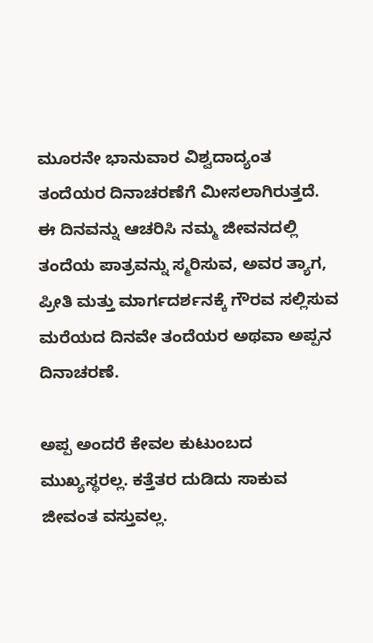ಮೂರನೇ ಭಾನುವಾರ ವಿಶ್ವದಾದ್ಯಂತ ತಂದೆಯರ ದಿನಾಚರಣೆಗೆ ಮೀಸಲಾಗಿರುತ್ತದೆ. ಈ ದಿನವನ್ನು ಆಚರಿಸಿ ನಮ್ಮ ಜೀವನದಲ್ಲಿ ತಂದೆಯ ಪಾತ್ರವನ್ನು ಸ್ಮರಿಸುವ, ಅವರ ತ್ಯಾಗ, ಪ್ರೀತಿ ಮತ್ತು ಮಾರ್ಗದರ್ಶನಕ್ಕೆ ಗೌರವ ಸಲ್ಲಿಸುವ ಮರೆಯದ ದಿನವೇ ತಂದೆಯರ ಅಥವಾ ಅಪ್ಪನ ದಿನಾಚರಣೆ.

ಅಪ್ಪ ಅಂದರೆ ಕೇವಲ ಕುಟುಂಬದ ಮುಖ್ಯಸ್ಥರಲ್ಲ. ಕತ್ತೆತರ ದುಡಿದು ಸಾಕುವ ಜೀವಂತ ವಸ್ತುವಲ್ಲ.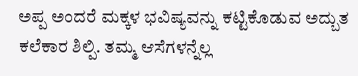ಅಪ್ಪ ಅಂದರೆ ಮಕ್ಕಳ ಭವಿಷ್ಯವನ್ನು ಕಟ್ಟಿಕೊಡುವ ಅದ್ಬುತ ಕಲೆಕಾರ ಶಿಲ್ಪಿ. ತಮ್ಮ ಆಸೆಗಳನ್ನೆಲ್ಲ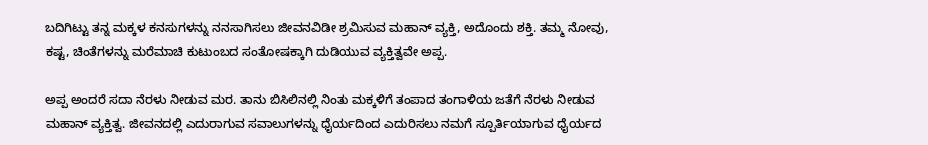ಬದಿಗಿಟ್ಟು ತನ್ನ ಮಕ್ಕಳ ಕನಸುಗಳನ್ನು ನನಸಾಗಿಸಲು ಜೀವನವಿಡೀ ಶ್ರಮಿಸುವ ಮಹಾನ್ ವ್ಯಕ್ತಿ, ಅದೊಂದು ಶಕ್ತಿ. ತಮ್ಮ ನೋವು, ಕಷ್ಟ, ಚಿಂತೆಗಳನ್ನು ಮರೆಮಾಚಿ ಕುಟುಂಬದ ಸಂತೋಷಕ್ಕಾಗಿ ದುಡಿಯುವ ವ್ಯಕ್ತಿತ್ವವೇ ಅಪ್ಪ.

ಅಪ್ಪ ಅಂದರೆ ಸದಾ ನೆರಳು ನೀಡುವ ಮರ. ತಾನು ಬಿಸಿಲಿನಲ್ಲಿ ನಿಂತು ಮಕ್ಕಳಿಗೆ ತಂಪಾದ ತಂಗಾಳಿಯ ಜತೆಗೆ ನೆರಳು ನೀಡುವ ಮಹಾನ್ ವ್ಯಕ್ತಿತ್ವ. ಜೀವನದಲ್ಲಿ ಎದುರಾಗುವ ಸವಾಲುಗಳನ್ನು ಧೈರ್ಯದಿಂದ ಎದುರಿಸಲು ನಮಗೆ ಸ್ಪೂರ್ತಿಯಾಗುವ ಧೈರ್ಯದ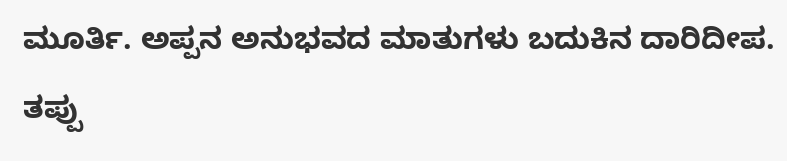ಮೂರ್ತಿ. ಅಪ್ಪನ ಅನುಭವದ ಮಾತುಗಳು ಬದುಕಿನ ದಾರಿದೀಪ. ತಪ್ಪು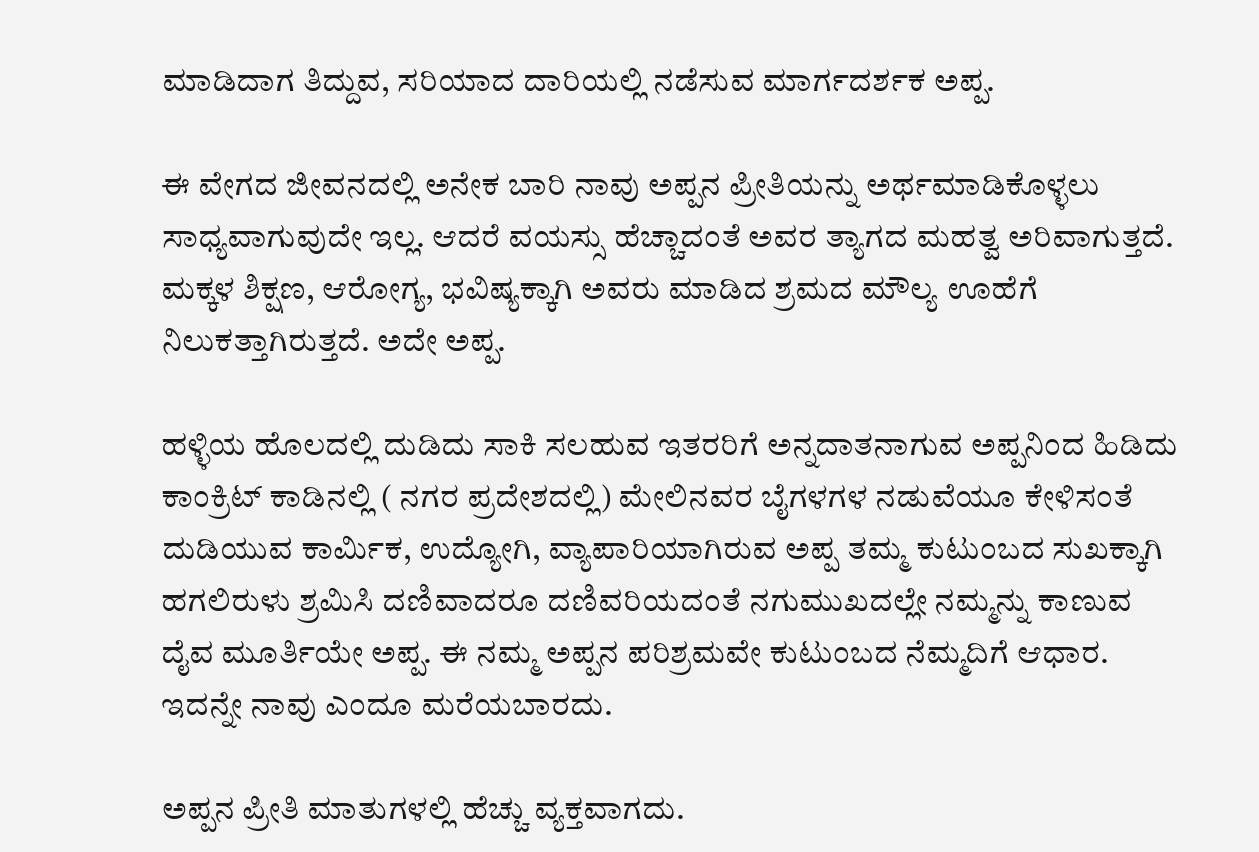ಮಾಡಿದಾಗ ತಿದ್ದುವ, ಸರಿಯಾದ ದಾರಿಯಲ್ಲಿ ನಡೆಸುವ ಮಾರ್ಗದರ್ಶಕ ಅಪ್ಪ.

ಈ ವೇಗದ ಜೀವನದಲ್ಲಿ ಅನೇಕ ಬಾರಿ ನಾವು ಅಪ್ಪನ ಪ್ರೀತಿಯನ್ನು ಅರ್ಥಮಾಡಿಕೊಳ್ಳಲು ಸಾಧ್ಯವಾಗುವುದೇ ಇಲ್ಲ. ಆದರೆ ವಯಸ್ಸು ಹೆಚ್ಚಾದಂತೆ ಅವರ ತ್ಯಾಗದ ಮಹತ್ವ ಅರಿವಾಗುತ್ತದೆ. ಮಕ್ಕಳ ಶಿಕ್ಷಣ, ಆರೋಗ್ಯ, ಭವಿಷ್ಯಕ್ಕಾಗಿ ಅವರು ಮಾಡಿದ ಶ್ರಮದ ಮೌಲ್ಯ ಊಹೆಗೆ ನಿಲುಕತ್ತಾಗಿರುತ್ತದೆ. ಅದೇ ಅಪ್ಪ.

ಹಳ್ಳಿಯ ಹೊಲದಲ್ಲಿ ದುಡಿದು ಸಾಕಿ ಸಲಹುವ ಇತರರಿಗೆ ಅನ್ನದಾತನಾಗುವ ಅಪ್ಪನಿಂದ ಹಿಡಿದು ಕಾಂಕ್ರಿಟ್‌ ಕಾಡಿನಲ್ಲಿ ( ನಗರ ಪ್ರದೇಶದಲ್ಲಿ) ಮೇಲಿನವರ ಬೈಗಳಗಳ ನಡುವೆಯೂ ಕೇಳಿಸಂತೆ ದುಡಿಯುವ ಕಾರ್ಮಿಕ, ಉದ್ಯೋಗಿ, ವ್ಯಾಪಾರಿಯಾಗಿರುವ ಅಪ್ಪ ತಮ್ಮ ಕುಟುಂಬದ ಸುಖಕ್ಕಾಗಿ ಹಗಲಿರುಳು ಶ್ರಮಿಸಿ ದಣಿವಾದರೂ ದಣಿವರಿಯದಂತೆ ನಗುಮುಖದಲ್ಲೇ ನಮ್ಮನ್ನು ಕಾಣುವ ದೈವ ಮೂರ್ತಿಯೇ ಅಪ್ಪ. ಈ ನಮ್ಮ ಅಪ್ಪನ ಪರಿಶ್ರಮವೇ ಕುಟುಂಬದ ನೆಮ್ಮದಿಗೆ ಆಧಾರ. ಇದನ್ನೇ ನಾವು ಎಂದೂ ಮರೆಯಬಾರದು.

ಅಪ್ಪನ ಪ್ರೀತಿ ಮಾತುಗಳಲ್ಲಿ ಹೆಚ್ಚು ವ್ಯಕ್ತವಾಗದು.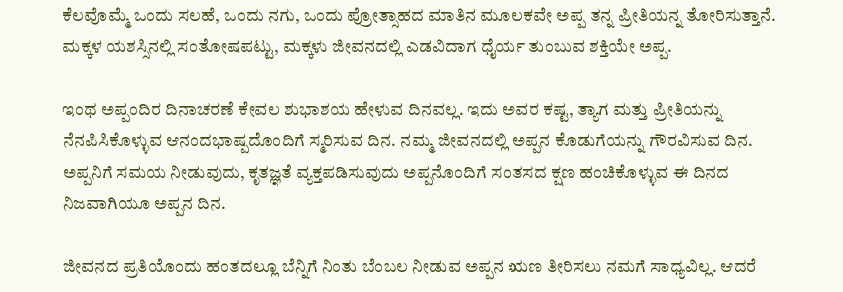ಕೆಲವೊಮ್ಮೆ ಒಂದು ಸಲಹೆ, ಒಂದು ನಗು, ಒಂದು ಪ್ರೋತ್ಸಾಹದ ಮಾತಿನ ಮೂಲಕವೇ ಅಪ್ಪ ತನ್ನ ಪ್ರೀತಿಯನ್ನ ತೋರಿಸುತ್ತಾನೆ. ಮಕ್ಕಳ ಯಶಸ್ಸಿನಲ್ಲಿ ಸಂತೋಷಪಟ್ಟು, ಮಕ್ಕಳು ಜೀವನದಲ್ಲಿ ಎಡವಿದಾಗ ಧೈರ್ಯ ತುಂಬುವ ಶಕ್ತಿಯೇ ಅಪ್ಪ.

ಇಂಥ ಅಪ್ಪಂದಿರ ದಿನಾಚರಣೆ ಕೇವಲ ಶುಭಾಶಯ ಹೇಳುವ ದಿನವಲ್ಲ. ಇದು ಅವರ ಕಷ್ಟ, ತ್ಯಾಗ ಮತ್ತು ಪ್ರೀತಿಯನ್ನು ನೆನಪಿಸಿಕೊಳ್ಳುವ ಆನಂದಭಾಷ್ಪದೊಂದಿಗೆ ಸ್ಮರಿಸುವ ದಿನ. ನಮ್ಮ ಜೀವನದಲ್ಲಿ ಅಪ್ಪನ ಕೊಡುಗೆಯನ್ನು ಗೌರವಿಸುವ ದಿನ. ಅಪ್ಪನಿಗೆ ಸಮಯ ನೀಡುವುದು, ಕೃತಜ್ಞತೆ ವ್ಯಕ್ತಪಡಿಸುವುದು ಅಪ್ಪನೊಂದಿಗೆ ಸಂತಸದ ಕ್ಷಣ ಹಂಚಿಕೊಳ್ಳುವ ಈ ದಿನದ ನಿಜವಾಗಿಯೂ ಅಪ್ಪನ ದಿನ.

ಜೀವನದ ಪ್ರತಿಯೊಂದು ಹಂತದಲ್ಲೂ ಬೆನ್ನಿಗೆ ನಿಂತು ಬೆಂಬಲ ನೀಡುವ ಅಪ್ಪನ ಋಣ ತೀರಿಸಲು ನಮಗೆ ಸಾಧ್ಯವಿಲ್ಲ. ಆದರೆ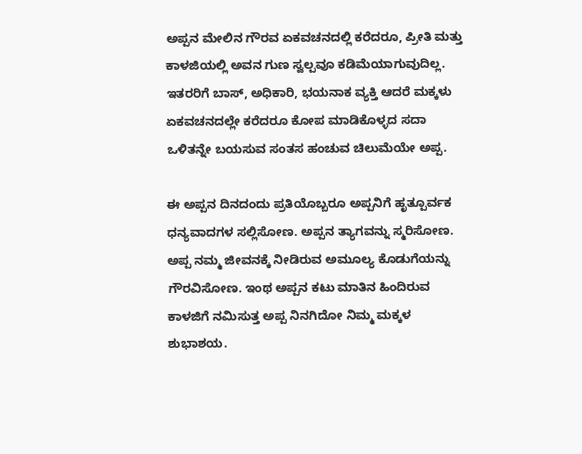ಅಪ್ಪನ ಮೇಲಿನ ಗೌರವ ಏಕವಚನದಲ್ಲಿ ಕರೆದರೂ, ಪ್ರೀತಿ ಮತ್ತು ಕಾಳಜಿಯಲ್ಲಿ ಅವನ ಗುಣ ಸ್ವಲ್ಪವೂ ಕಡಿಮೆಯಾಗುವುದಿಲ್ಲ. ಇತರರಿಗೆ ಬಾಸ್‌, ಅಧಿಕಾರಿ, ಭಯನಾಕ ವ್ಯಕ್ತಿ ಆದರೆ ಮಕ್ಕಳು ಏಕವಚನದಲ್ಲೇ ಕರೆದರೂ ಕೋಪ ಮಾಡಿಕೊಳ್ಳದ ಸದಾ ಒಳಿತನ್ನೇ ಬಯಸುವ ಸಂತಸ ಹಂಚುವ ಚಿಲುಮೆಯೇ ಅಪ್ಪ.

ಈ ಅಪ್ಪನ ದಿನದಂದು ಪ್ರತಿಯೊಬ್ಬರೂ ಅಪ್ಪನಿಗೆ ಹೃತ್ಪೂರ್ವಕ ಧನ್ಯವಾದಗಳ ಸಲ್ಲಿಸೋಣ. ಅಪ್ಪನ ತ್ಯಾಗವನ್ನು ಸ್ಮರಿಸೋಣ. ಅಪ್ಪ ನಮ್ಮ ಜೀವನಕ್ಕೆ ನೀಡಿರುವ ಅಮೂಲ್ಯ ಕೊಡುಗೆಯನ್ನು ಗೌರವಿಸೋಣ. ಇಂಥ ಅಪ್ಪನ ಕಟು ಮಾತಿನ ಹಿಂದಿರುವ ಕಾಳಜಿಗೆ ನಮಿಸುತ್ತ ಅಪ್ಪ ನಿನಗಿದೋ ನಿಮ್ಮ ಮಕ್ಕಳ ಶುಭಾಶಯ.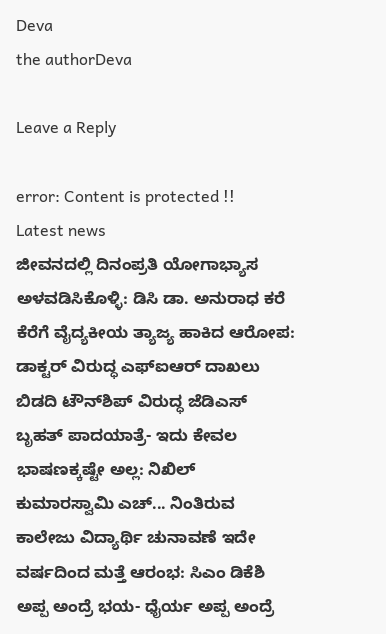Deva
the authorDeva

Leave a Reply

error: Content is protected !!
Latest news
ಜೀವನದಲ್ಲಿ ದಿನಂಪ್ರತಿ ಯೋಗಾಭ್ಯಾಸ ಅಳವಡಿಸಿಕೊಳ್ಳಿ: ಡಿಸಿ ಡಾ. ಅನುರಾಧ ಕರೆ ಕೆರೆಗೆ ವೈದ್ಯಕೀಯ ತ್ಯಾಜ್ಯ ಹಾಕಿದ ಆರೋಪ: ಡಾಕ್ಟರ್ ವಿರುದ್ಧ ಎಫ್‌ಐಆರ್ ದಾಖಲು ಬಿಡದಿ ಟೌನ್‌ಶಿಪ್ ವಿರುದ್ಧ ಜೆಡಿಎಸ್‌ ಬೃಹತ್‌ ಪಾದಯಾತ್ರೆ- ಇದು ಕೇವಲ ಭಾಷಣಕ್ಕಷ್ಟೇ ಅಲ್ಲ: ನಿಖಿಲ್ ಕುಮಾರಸ್ವಾಮಿ ಎಚ್... ನಿಂತಿರುವ ಕಾಲೇಜು ವಿದ್ಯಾರ್ಥಿ ಚುನಾವಣೆ ಇದೇ ವರ್ಷದಿಂದ ಮತ್ತೆ ಆರಂಭ: ಸಿಎಂ ಡಿಕೆಶಿ ಅಪ್ಪ ಅಂದ್ರೆ ಭಯ- ಧೈರ್ಯ ಅಪ್ಪ ಅಂದ್ರೆ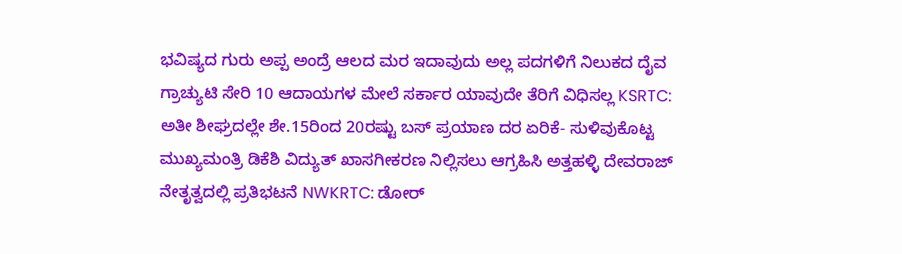ಭವಿಷ್ಯದ ಗುರು ಅಪ್ಪ ಅಂದ್ರೆ ಆಲದ ಮರ ಇದಾವುದು ಅಲ್ಲ ಪದಗಳಿಗೆ ನಿಲುಕದ ದೈವ ಗ್ರಾಚ್ಯುಟಿ ಸೇರಿ 10 ಆದಾಯಗಳ ಮೇಲೆ ಸರ್ಕಾರ ಯಾವುದೇ ತೆರಿಗೆ ವಿಧಿಸಲ್ಲ KSRTC: ಅತೀ ಶೀಘ್ರದಲ್ಲೇ ಶೇ.15ರಿಂದ 20ರಷ್ಟು ಬಸ್‌ ಪ್ರಯಾಣ ದರ ಏರಿಕೆ- ಸುಳಿವುಕೊಟ್ಟ ಮುಖ್ಯಮಂತ್ರಿ ಡಿಕೆಶಿ ವಿದ್ಯುತ್‌ ಖಾಸಗೀಕರಣ ನಿಲ್ಲಿಸಲು ಆಗ್ರಹಿಸಿ ಅತ್ತಹಳ್ಳಿ ದೇವರಾಜ್ ನೇತೃತ್ವದಲ್ಲಿ ಪ್ರತಿಭಟನೆ NWKRTC: ಡೋರ್‌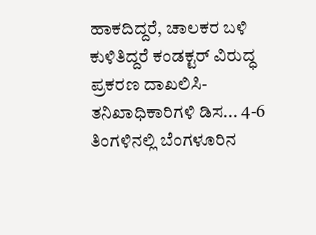ಹಾಕದಿದ್ದರೆ, ಚಾಲಕರ ಬಳಿ ಕುಳಿತಿದ್ದರೆ ಕಂಡಕ್ಟರ್‌ ವಿರುದ್ಧ ಪ್ರಕರಣ ದಾಖಲಿಸಿ- ತನಿಖಾಧಿಕಾರಿಗಳಿ ಡಿಸ... 4-6 ತಿಂಗಳಿನಲ್ಲಿ ಬೆಂಗಳೂರಿನ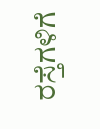ರಸ್ತೆಗಳಿಗೆ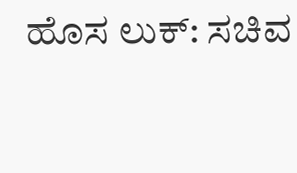ಹೊಸ ಲುಕ್‌: ಸಚಿವ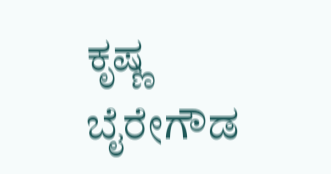ಕೃಷ್ಣ ಬೈರೇಗೌಡ